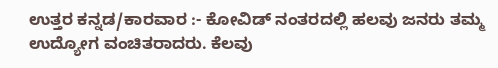ಉತ್ತರ ಕನ್ನಡ/ಕಾರವಾರ :- ಕೋವಿಡ್ ನಂತರದಲ್ಲಿ ಹಲವು ಜನರು ತಮ್ಮ ಉದ್ಯೋಗ ವಂಚಿತರಾದರು. ಕೆಲವು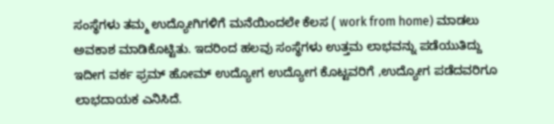ಸಂಸ್ಥೆಗಳು ತಮ್ಮ ಉದ್ಯೋಗಿಗಳಿಗೆ ಮನೆಯಿಂದಲೇ ಕೆಲಸ ( work from home) ಮಾಡಲು ಅವಕಾಶ ಮಾಡಿಕೊಟ್ಟಿತು. ಇದರಿಂದ ಹಲವು ಸಂಸ್ಥೆಗಳು ಉತ್ತಮ ಲಾಭವನ್ನು ಪಡೆಯುತಿದ್ದು ಇದೀಗ ವರ್ಕ ಫ್ರಮ್ ಹೋಮ್ ಉದ್ಯೋಗ ಉದ್ಯೋಗ ಕೊಟ್ಟವರಿಗೆ ,ಉದ್ಯೋಗ ಪಡೆದವರಿಗೂ ಲಾಭದಾಯಕ ಎನಿಸಿದೆ.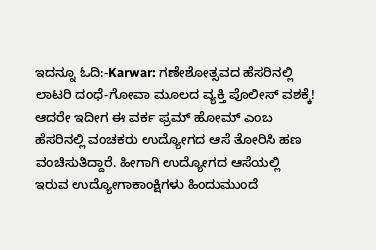ಇದನ್ನೂ ಓದಿ:-Karwar: ಗಣೇಶೋತ್ಸವದ ಹೆಸರಿನಲ್ಲಿ ಲಾಟರಿ ದಂಧೆ-ಗೋವಾ ಮೂಲದ ವ್ಯಕ್ತಿ ಪೊಲೀಸ್ ವಶಕ್ಕೆ!
ಆದರೇ ಇದೀಗ ಈ ವರ್ಕ ಫ್ರಮ್ ಹೋಮ್ ಎಂಬ ಹೆಸರಿನಲ್ಲಿ ವಂಚಕರು ಉದ್ಯೋಗದ ಆಸೆ ತೋರಿಸಿ ಹಣ ವಂಚಿಸುತಿದ್ದಾರೆ. ಹೀಗಾಗಿ ಉದ್ಯೋಗದ ಆಸೆಯಲ್ಲಿ ಇರುವ ಉದ್ಯೋಗಾಕಾಂಕ್ಷಿಗಳು ಹಿಂದುಮುಂದೆ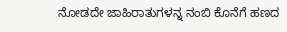ನೋಡದೇ ಜಾಹಿರಾತುಗಳನ್ನ ನಂಬಿ ಕೊನೆಗೆ ಹಣದ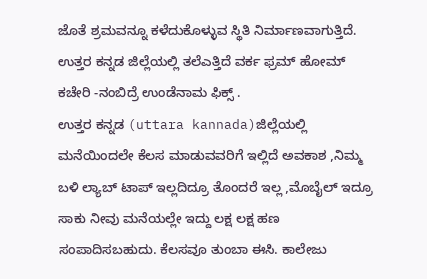ಜೊತೆ ಶ್ರಮವನ್ನೂ ಕಳೆದುಕೊಳ್ಳುವ ಸ್ಥಿತಿ ನಿರ್ಮಾಣವಾಗುತ್ತಿದೆ.
ಉತ್ತರ ಕನ್ನಡ ಜಿಲ್ಲೆಯಲ್ಲಿ ತಲೆಎತ್ತಿದೆ ವರ್ಕ ಫ್ರಮ್ ಹೋಮ್ ಕಚೇರಿ -ನಂಬಿದ್ರೆ ಉಂಡೆನಾಮ ಫಿಕ್ಸ್ .
ಉತ್ತರ ಕನ್ನಡ (uttara kannada)ಜಿಲ್ಲೆಯಲ್ಲಿ ಮನೆಯಿಂದಲೇ ಕೆಲಸ ಮಾಡುವವರಿಗೆ ಇಲ್ಲಿದೆ ಅವಕಾಶ ,ನಿಮ್ಮ ಬಳಿ ಲ್ಯಾಬ್ ಟಾಪ್ ಇಲ್ಲದಿದ್ರೂ ತೊಂದರೆ ಇಲ್ಲ ,ಮೊಬೈಲ್ ಇದ್ರೂ ಸಾಕು ನೀವು ಮನೆಯಲ್ಲೇ ಇದ್ದು ಲಕ್ಷ ಲಕ್ಷ ಹಣ ಸಂಪಾದಿಸಬಹುದು. ಕೆಲಸವೂ ತುಂಬಾ ಈಸಿ. ಕಾಲೇಜು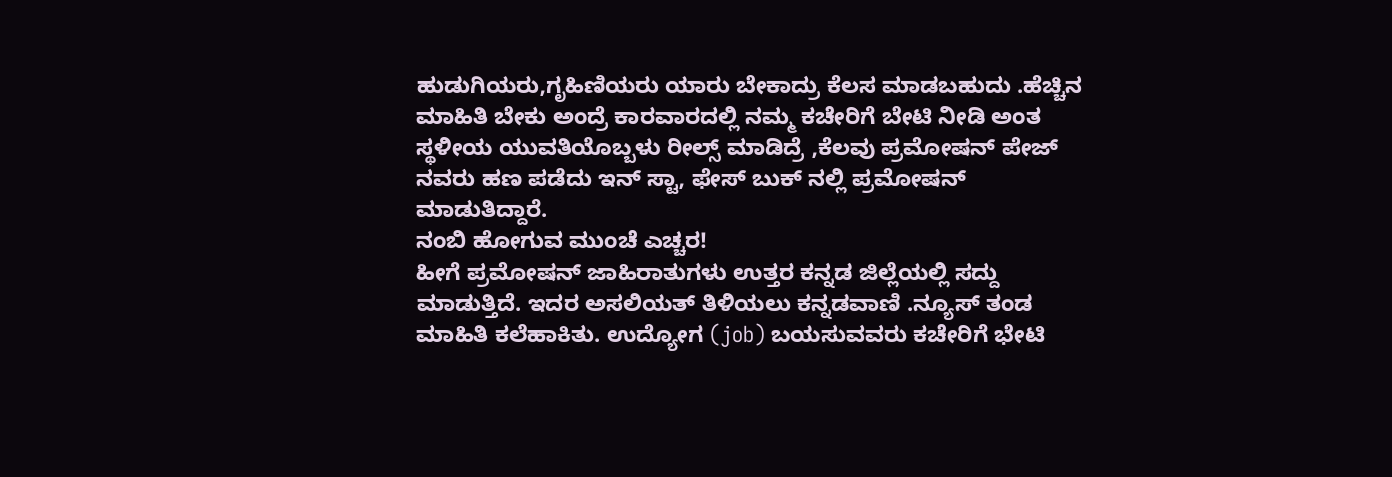ಹುಡುಗಿಯರು,ಗೃಹಿಣಿಯರು ಯಾರು ಬೇಕಾದ್ರು ಕೆಲಸ ಮಾಡಬಹುದು .ಹೆಚ್ಚಿನ ಮಾಹಿತಿ ಬೇಕು ಅಂದ್ರೆ ಕಾರವಾರದಲ್ಲಿ ನಮ್ಮ ಕಚೇರಿಗೆ ಬೇಟಿ ನೀಡಿ ಅಂತ ಸ್ಥಳೀಯ ಯುವತಿಯೊಬ್ಬಳು ರೀಲ್ಸ್ ಮಾಡಿದ್ರೆ ,ಕೆಲವು ಪ್ರಮೋಷನ್ ಪೇಜ್ ನವರು ಹಣ ಪಡೆದು ಇನ್ ಸ್ಟಾ, ಫೇಸ್ ಬುಕ್ ನಲ್ಲಿ ಪ್ರಮೋಷನ್ ಮಾಡುತಿದ್ದಾರೆ.
ನಂಬಿ ಹೋಗುವ ಮುಂಚೆ ಎಚ್ಚರ!
ಹೀಗೆ ಪ್ರಮೋಷನ್ ಜಾಹಿರಾತುಗಳು ಉತ್ತರ ಕನ್ನಡ ಜಿಲ್ಲೆಯಲ್ಲಿ ಸದ್ದು ಮಾಡುತ್ತಿದೆ. ಇದರ ಅಸಲಿಯತ್ ತಿಳಿಯಲು ಕನ್ನಡವಾಣಿ .ನ್ಯೂಸ್ ತಂಡ ಮಾಹಿತಿ ಕಲೆಹಾಕಿತು. ಉದ್ಯೋಗ (job) ಬಯಸುವವರು ಕಚೇರಿಗೆ ಭೇಟಿ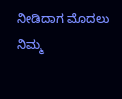ನೀಡಿದಾಗ ಮೊದಲು ನಿಮ್ಮ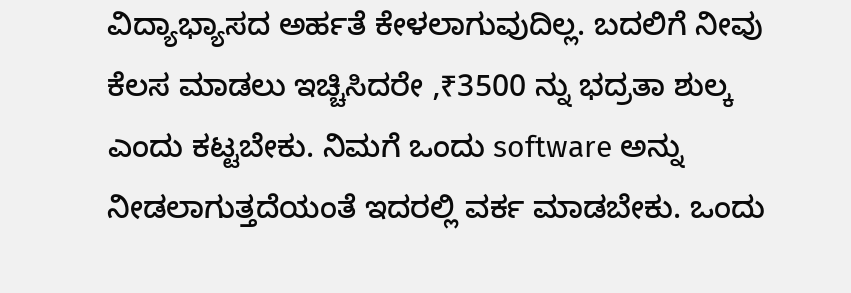ವಿದ್ಯಾಭ್ಯಾಸದ ಅರ್ಹತೆ ಕೇಳಲಾಗುವುದಿಲ್ಲ. ಬದಲಿಗೆ ನೀವು ಕೆಲಸ ಮಾಡಲು ಇಚ್ಚಿಸಿದರೇ ,₹3500 ನ್ನು ಭದ್ರತಾ ಶುಲ್ಕ ಎಂದು ಕಟ್ಟಬೇಕು. ನಿಮಗೆ ಒಂದು software ಅನ್ನು ನೀಡಲಾಗುತ್ತದೆಯಂತೆ ಇದರಲ್ಲಿ ವರ್ಕ ಮಾಡಬೇಕು. ಒಂದು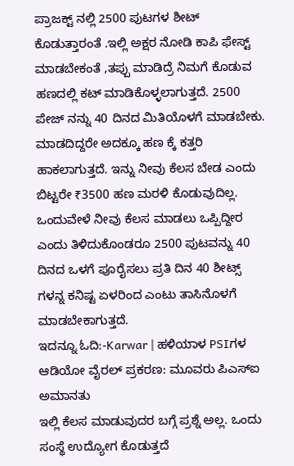ಪ್ರಾಜಕ್ಟ್ ನಲ್ಲಿ 2500 ಪುಟಗಳ ಶೀಟ್ ಕೊಡುತ್ತಾರಂತೆ .ಇಲ್ಲಿ ಅಕ್ಷರ ನೋಡಿ ಕಾಪಿ ಫೇಸ್ಟ್ ಮಾಡಬೇಕಂತೆ ,ತಪ್ಪು ಮಾಡಿದ್ರೆ ನಿಮಗೆ ಕೊಡುವ ಹಣದಲ್ಲಿ ಕಟ್ ಮಾಡಿಕೊಳ್ಳಲಾಗುತ್ತದೆ. 2500 ಪೇಜ್ ನನ್ನು 40 ದಿನದ ಮಿತಿಯೊಳಗೆ ಮಾಡಬೇಕು. ಮಾಡದಿದ್ದರೇ ಅದಕ್ಕೂ ಹಣ ಕ್ಕೆ ಕತ್ತರಿ ಹಾಕಲಾಗುತ್ತದೆ. ಇನ್ನು ನೀವು ಕೆಲಸ ಬೇಡ ಎಂದು ಬಿಟ್ಟರೇ ₹3500 ಹಣ ಮರಳಿ ಕೊಡುವುದಿಲ್ಲ. ಒಂದುವೇಳೆ ನೀವು ಕೆಲಸ ಮಾಡಲು ಒಪ್ಪಿದ್ದೀರ ಎಂದು ತಿಳಿದುಕೊಂಡರೂ 2500 ಪುಟವನ್ನು 40 ದಿನದ ಒಳಗೆ ಪೂರೈಸಲು ಪ್ರತಿ ದಿನ 40 ಶೀಟ್ಸ್ ಗಳನ್ನ ಕನಿಷ್ಟ ಏಳರಿಂದ ಎಂಟು ತಾಸಿನೊಳಗೆ ಮಾಡಬೇಕಾಗುತ್ತದೆ.
ಇದನ್ನೂ ಓದಿ:-Karwar | ಹಳಿಯಾಳ PSIಗಳ ಆಡಿಯೋ ವೈರಲ್ ಪ್ರಕರಣ: ಮೂವರು ಪಿಎಸ್ಐ ಅಮಾನತು
ಇಲ್ಲಿ ಕೆಲಸ ಮಾಡುವುದರ ಬಗ್ಗೆ ಪ್ರಶ್ನೆ ಅಲ್ಲ. ಒಂದು ಸಂಸ್ಥೆ ಉದ್ಯೋಗ ಕೊಡುತ್ತದೆ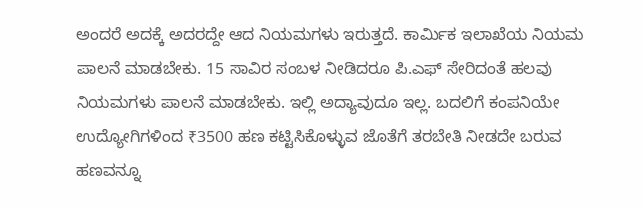ಅಂದರೆ ಅದಕ್ಕೆ ಅದರದ್ದೇ ಆದ ನಿಯಮಗಳು ಇರುತ್ತದೆ. ಕಾರ್ಮಿಕ ಇಲಾಖೆಯ ನಿಯಮ ಪಾಲನೆ ಮಾಡಬೇಕು. 15 ಸಾವಿರ ಸಂಬಳ ನೀಡಿದರೂ ಪಿ.ಎಫ್ ಸೇರಿದಂತೆ ಹಲವು ನಿಯಮಗಳು ಪಾಲನೆ ಮಾಡಬೇಕು. ಇಲ್ಲಿ ಅದ್ಯಾವುದೂ ಇಲ್ಲ. ಬದಲಿಗೆ ಕಂಪನಿಯೇ ಉದ್ಯೋಗಿಗಳಿಂದ ₹3500 ಹಣ ಕಟ್ಟಿಸಿಕೊಳ್ಳುವ ಜೊತೆಗೆ ತರಬೇತಿ ನೀಡದೇ ಬರುವ ಹಣವನ್ನೂ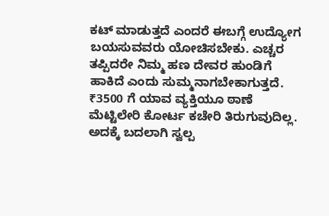ಕಟ್ ಮಾಡುತ್ತದೆ ಎಂದರೆ ಈಬಗ್ಗೆ ಉದ್ಯೋಗ ಬಯಸುವವರು ಯೋಚಿಸಬೇಕು. ಎಚ್ಚರ ತಪ್ಪಿದರೇ ನಿಮ್ಮ ಹಣ ದೇವರ ಹುಂಡಿಗೆ ಹಾಕಿದೆ ಎಂದು ಸುಮ್ಮನಾಗಬೇಕಾಗುತ್ತದೆ.
₹3500 ಗೆ ಯಾವ ವ್ಯಕ್ತಿಯೂ ಠಾಣೆ ಮೆಟ್ಟಿಲೇರಿ ಕೋರ್ಟ ಕಚೇರಿ ತಿರುಗುವುದಿಲ್ಲ. ಅದಕ್ಕೆ ಬದಲಾಗಿ ಸ್ವಲ್ಪ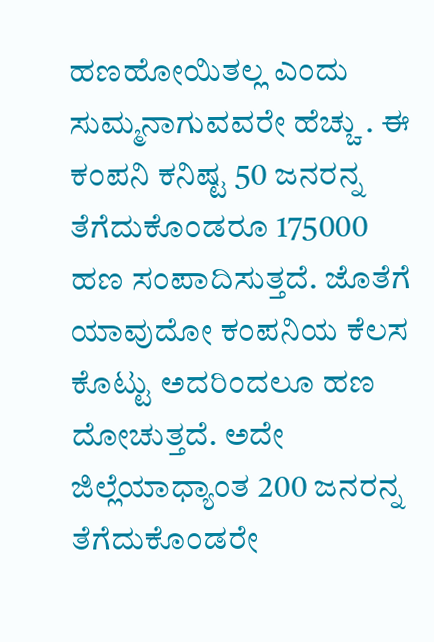ಹಣಹೋಯಿತಲ್ಲ ಎಂದು ಸುಮ್ಮನಾಗುವವರೇ ಹೆಚ್ಚು . ಈ ಕಂಪನಿ ಕನಿಷ್ಟ 50 ಜನರನ್ನ ತೆಗೆದುಕೊಂಡರೂ 175000 ಹಣ ಸಂಪಾದಿಸುತ್ತದೆ. ಜೊತೆಗೆ ಯಾವುದೋ ಕಂಪನಿಯ ಕೆಲಸ ಕೊಟ್ಟು ಅದರಿಂದಲೂ ಹಣ ದೋಚುತ್ತದೆ. ಅದೇ ಜಿಲ್ಲೆಯಾಧ್ಯಾಂತ 200 ಜನರನ್ನ ತೆಗೆದುಕೊಂಡರೇ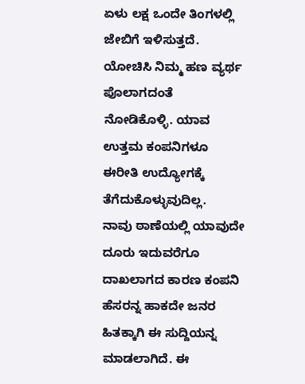ಏಳು ಲಕ್ಷ ಒಂದೇ ತಿಂಗಳಲ್ಲಿ ಜೇಬಿಗೆ ಇಳಿಸುತ್ತದೆ.
ಯೋಚಿಸಿ ನಿಮ್ಮ ಹಣ ವ್ಯರ್ಥ ಪೊಲಾಗದಂತೆ ನೋಡಿಕೊಳ್ಳಿ. ಯಾವ ಉತ್ತಮ ಕಂಪನಿಗಳೂ ಈರೀತಿ ಉದ್ಯೋಗಕ್ಕೆ ತೆಗೆದುಕೊಳ್ಳುವುದಿಲ್ಲ.
ನಾವು ಠಾಣೆಯಲ್ಲಿ ಯಾವುದೇ ದೂರು ಇದುವರೆಗೂ ದಾಖಲಾಗದ ಕಾರಣ ಕಂಪನಿ ಹೆಸರನ್ನ ಹಾಕದೇ ಜನರ ಹಿತಕ್ಕಾಗಿ ಈ ಸುದ್ದಿಯನ್ನ ಮಾಡಲಾಗಿದೆ. ಈ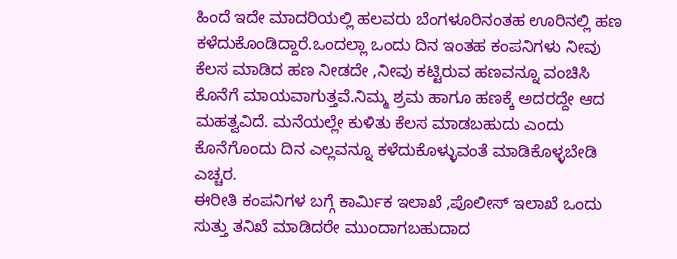ಹಿಂದೆ ಇದೇ ಮಾದರಿಯಲ್ಲಿ ಹಲವರು ಬೆಂಗಳೂರಿನಂತಹ ಊರಿನಲ್ಲಿ ಹಣ ಕಳೆದುಕೊಂಡಿದ್ದಾರೆ.ಒಂದಲ್ಲಾ ಒಂದು ದಿನ ಇಂತಹ ಕಂಪನಿಗಳು ನೀವು ಕೆಲಸ ಮಾಡಿದ ಹಣ ನೀಡದೇ ,ನೀವು ಕಟ್ಟಿರುವ ಹಣವನ್ನೂ ವಂಚಿಸಿ ಕೊನೆಗೆ ಮಾಯವಾಗುತ್ತವೆ.ನಿಮ್ಮ ಶ್ರಮ ಹಾಗೂ ಹಣಕ್ಕೆ ಅದರದ್ದೇ ಆದ ಮಹತ್ವವಿದೆ. ಮನೆಯಲ್ಲೇ ಕುಳಿತು ಕೆಲಸ ಮಾಡಬಹುದು ಎಂದು ಕೊನೆಗೊಂದು ದಿನ ಎಲ್ಲವನ್ನೂ ಕಳೆದುಕೊಳ್ಳುವಂತೆ ಮಾಡಿಕೊಳ್ಳಬೇಡಿ ಎಚ್ಚರ.
ಈರೀತಿ ಕಂಪನಿಗಳ ಬಗ್ಗೆ ಕಾರ್ಮಿಕ ಇಲಾಖೆ ,ಪೊಲೀಸ್ ಇಲಾಖೆ ಒಂದು ಸುತ್ತು ತನಿಖೆ ಮಾಡಿದರೇ ಮುಂದಾಗಬಹುದಾದ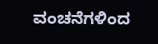ವಂಚನೆಗಳಿಂದ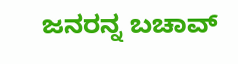ಜನರನ್ನ ಬಚಾವ್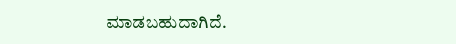ಮಾಡಬಹುದಾಗಿದೆ.